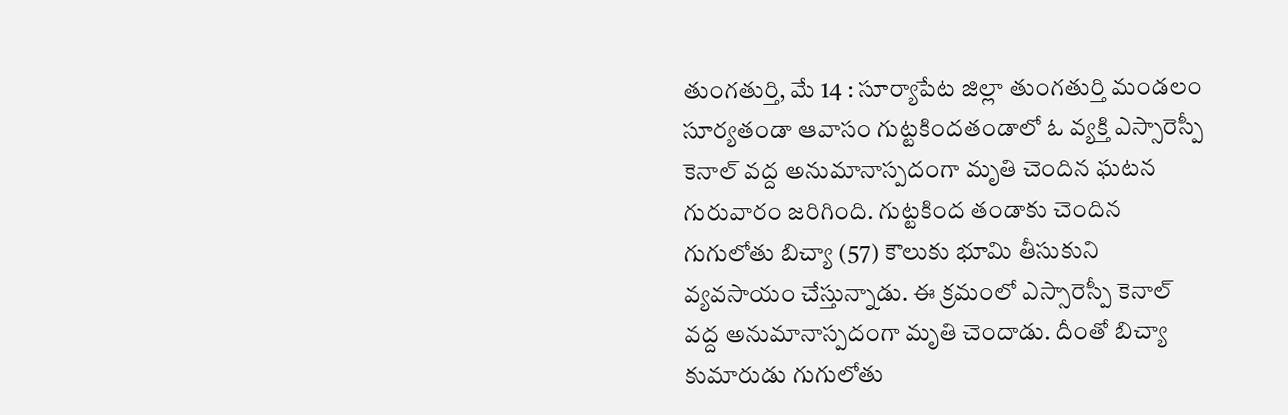తుంగతుర్తి, మే 14 : సూర్యాపేట జిల్లా తుంగతుర్తి మండలం సూర్యతండా ఆవాసం గుట్టకిందతండాలో ఓ వ్యక్తి ఎస్సారెస్పీ కెనాల్ వద్ద అనుమానాస్పదంగా మృతి చెందిన ఘటన గురువారం జరిగింది. గుట్టకింద తండాకు చెందిన గుగులోతు బిచ్యా (57) కౌలుకు భూమి తీసుకుని వ్యవసాయం చేస్తున్నాడు. ఈ క్రమంలో ఎస్సారెస్పీ కెనాల్ వద్ద అనుమానాస్పదంగా మృతి చెందాడు. దీంతో బిచ్యా కుమారుడు గుగులోతు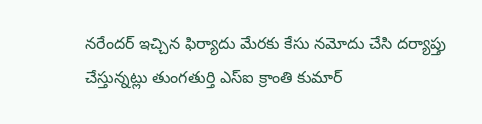నరేందర్ ఇచ్చిన ఫిర్యాదు మేరకు కేసు నమోదు చేసి దర్యాప్తు చేస్తున్నట్లు తుంగతుర్తి ఎస్ఐ క్రాంతి కుమార్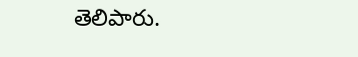తెలిపారు.